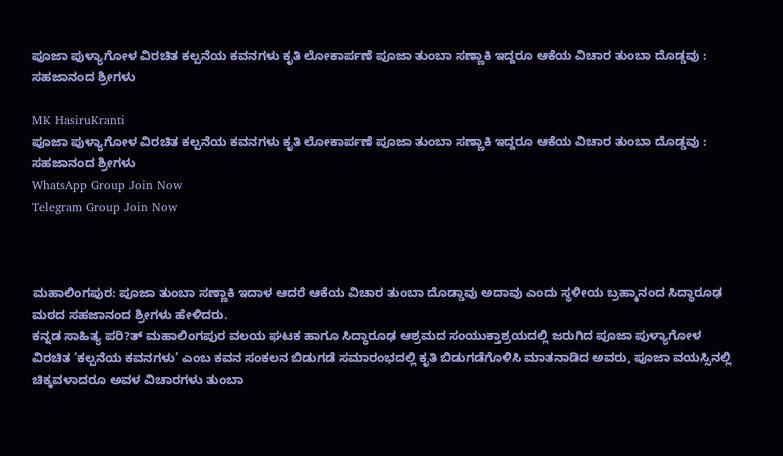ಪೂಜಾ ಪುಳ್ಯಾಗೋಳ ವಿರಚಿತ ಕಲ್ಪನೆಯ ಕವನಗಳು ಕೃತಿ ಲೋಕಾರ್ಪಣೆ ಪೂಜಾ ತುಂಬಾ ಸಣ್ಣಾಕಿ ಇದ್ದರೂ ಆಕೆಯ ವಿಚಾರ ತುಂಬಾ ದೊಡ್ಡವು : ಸಹಜಾನಂದ ಶ್ರೀಗಳು

MK HasiruKranti
ಪೂಜಾ ಪುಳ್ಯಾಗೋಳ ವಿರಚಿತ ಕಲ್ಪನೆಯ ಕವನಗಳು ಕೃತಿ ಲೋಕಾರ್ಪಣೆ ಪೂಜಾ ತುಂಬಾ ಸಣ್ಣಾಕಿ ಇದ್ದರೂ ಆಕೆಯ ವಿಚಾರ ತುಂಬಾ ದೊಡ್ಡವು : ಸಹಜಾನಂದ ಶ್ರೀಗಳು
WhatsApp Group Join Now
Telegram Group Join Now



ಮಹಾಲಿಂಗಪುರ: ಪೂಜಾ ತುಂಬಾ ಸಣ್ಣಾಕಿ ಇದಾಳ ಆದರೆ ಆಕೆಯ ವಿಚಾರ ತುಂಬಾ ದೊಡ್ಡಾವು ಅದಾವು ಎಂದು ಸ್ಥಳೀಯ ಬ್ರಹ್ಮಾನಂದ ಸಿದ್ಧಾರೂಢ ಮಠದ ಸಹಜಾನಂದ ಶ್ರೀಗಳು ಹೇಳಿದರು.
ಕನ್ನಡ ಸಾಹಿತ್ಯ ಪರಿ?ತ್ ಮಹಾಲಿಂಗಪುರ ವಲಯ ಘಟಕ ಹಾಗೂ ಸಿದ್ಧಾರೂಢ ಆಶ್ರಮದ ಸಂಯುಕ್ತಾಶ್ರಯದಲ್ಲಿ ಜರುಗಿದ ಪೂಜಾ ಪುಳ್ಯಾಗೋಳ ವಿರಚಿತ ’ಕಲ್ಪನೆಯ ಕವನಗಳು’ ಎಂಬ ಕವನ ಸಂಕಲನ ಬಿಡುಗಡೆ ಸಮಾರಂಭದಲ್ಲಿ ಕೃತಿ ಬಿಡುಗಡೆಗೊಳಿಸಿ ಮಾತನಾಡಿದ ಅವರು, ಪೂಜಾ ವಯಸ್ಸಿನಲ್ಲಿ ಚಿಕ್ಕವಳಾದರೂ ಅವಳ ವಿಚಾರಗಳು ತುಂಬಾ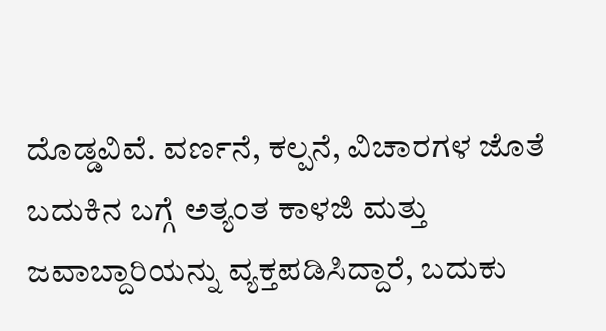ದೊಡ್ಡವಿವೆ. ವರ್ಣನೆ, ಕಲ್ಪನೆ, ವಿಚಾರಗಳ ಜೊತೆ ಬದುಕಿನ ಬಗ್ಗೆ ಅತ್ಯಂತ ಕಾಳಜಿ ಮತ್ತು ಜವಾಬ್ದಾರಿಯನ್ನು ವ್ಯಕ್ತಪಡಿಸಿದ್ದಾರೆ, ಬದುಕು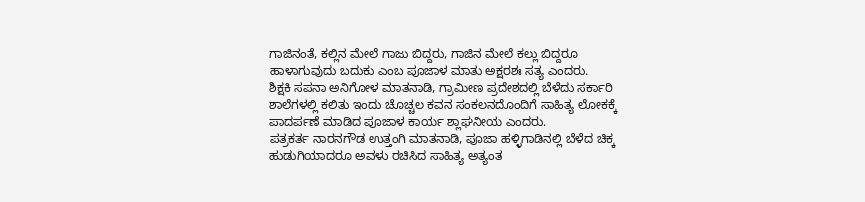ಗಾಜಿನಂತೆ, ಕಲ್ಲಿನ ಮೇಲೆ ಗಾಜು ಬಿದ್ದರು, ಗಾಜಿನ ಮೇಲೆ ಕಲ್ಲು ಬಿದ್ದರೂ ಹಾಳಾಗುವುದು ಬದುಕು ಎಂಬ ಪೂಜಾಳ ಮಾತು ಅಕ್ಷರಶಃ ಸತ್ಯ ಎಂದರು.
ಶಿಕ್ಷಕಿ ಸಪನಾ ಅನಿಗೋಳ ಮಾತನಾಡಿ, ಗ್ರಾಮೀಣ ಪ್ರದೇಶದಲ್ಲಿ ಬೆಳೆದು ಸರ್ಕಾರಿ ಶಾಲೆಗಳಲ್ಲಿ ಕಲಿತು ಇಂದು ಚೊಚ್ಚಲ ಕವನ ಸಂಕಲನದೊಂದಿಗೆ ಸಾಹಿತ್ಯ ಲೋಕಕ್ಕೆ ಪಾದರ್ಪಣೆ ಮಾಡಿದ ಪೂಜಾಳ ಕಾರ್ಯ ಶ್ಲಾಘನೀಯ ಎಂದರು.
ಪತ್ರಕರ್ತ ನಾರನಗೌಡ ಉತ್ತಂಗಿ ಮಾತನಾಡಿ, ಪೂಜಾ ಹಳ್ಳಿಗಾಡಿನಲ್ಲಿ ಬೆಳೆದ ಚಿಕ್ಕ ಹುಡುಗಿಯಾದರೂ ಅವಳು ರಚಿಸಿದ ಸಾಹಿತ್ಯ ಅತ್ಯಂತ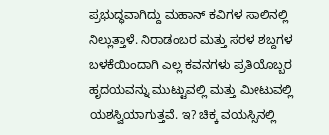ಪ್ರಭುದ್ಧವಾಗಿದ್ದು ಮಹಾನ್ ಕವಿಗಳ ಸಾಲಿನಲ್ಲಿ ನಿಲ್ಲುತ್ತಾಳೆ. ನಿರಾಡಂಬರ ಮತ್ತು ಸರಳ ಶಬ್ದಗಳ ಬಳಕೆಯಿಂದಾಗಿ ಎಲ್ಲ ಕವನಗಳು ಪ್ರತಿಯೊಬ್ಬರ ಹೃದಯವನ್ನು ಮುಟ್ಟುವಲ್ಲಿ ಮತ್ತು ಮೀಟುವಲ್ಲಿ ಯಶಸ್ವಿಯಾಗುತ್ತವೆ. ಇ? ಚಿಕ್ಕ ವಯಸ್ಸಿನಲ್ಲಿ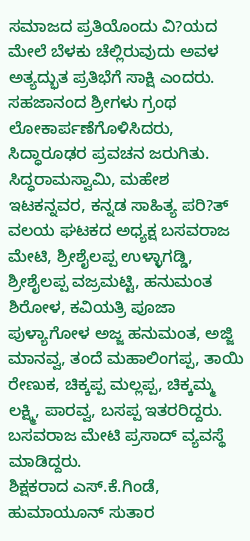ಸಮಾಜದ ಪ್ರತಿಯೊಂದು ವಿ?ಯದ ಮೇಲೆ ಬೆಳಕು ಚೆಲ್ಲಿರುವುದು ಅವಳ ಅತ್ಯದ್ಭುತ ಪ್ರತಿಭೆಗೆ ಸಾಕ್ಷಿ ಎಂದರು.
ಸಹಜಾನಂದ ಶ್ರೀಗಳು ಗ್ರಂಥ ಲೋಕಾರ್ಪಣೆಗೊಳಿಸಿದರು, ಸಿದ್ಧಾರೂಢರ ಪ್ರವಚನ ಜರುಗಿತು. ಸಿದ್ಧರಾಮಸ್ವಾಮಿ, ಮಹೇಶ ಇಟಕನ್ನವರ, ಕನ್ನಡ ಸಾಹಿತ್ಯ ಪರಿ?ತ್ ವಲಯ ಘಟಕದ ಅಧ್ಯಕ್ಷ ಬಸವರಾಜ ಮೇಟಿ, ಶ್ರೀಶೈಲಪ್ಪ ಉಳ್ಳಾಗಡ್ಡಿ, ಶ್ರೀಶೈಲಪ್ಪ ವಜ್ರಮಟ್ಟಿ, ಹನುಮಂತ ಶಿರೋಳ, ಕವಿಯತ್ರಿ ಪೂಜಾ ಪುಳ್ಯಾಗೋಳ ಅಜ್ಜ ಹನುಮಂತ, ಅಜ್ಜಿ ಮಾನವ್ವ, ತಂದೆ ಮಹಾಲಿಂಗಪ್ಪ, ತಾಯಿ ರೇಣುಕ, ಚಿಕ್ಕಪ್ಪ ಮಲ್ಲಪ್ಪ, ಚಿಕ್ಕಮ್ಮ ಲಕ್ಷ್ಮಿ, ಪಾರವ್ವ, ಬಸಪ್ಪ ಇತರರಿದ್ದರು.
ಬಸವರಾಜ ಮೇಟಿ ಪ್ರಸಾದ್ ವ್ಯವಸ್ಥೆ ಮಾಡಿದ್ದರು.
ಶಿಕ್ಷಕರಾದ ಎಸ್.ಕೆ.ಗಿಂಡೆ, ಹುಮಾಯೂನ್ ಸುತಾರ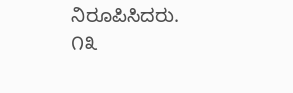ನಿರೂಪಿಸಿದರು.
೧೩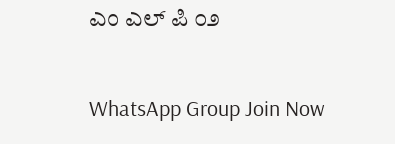ಎಂ ಎಲ್ ಪಿ ೦೨

WhatsApp Group Join Now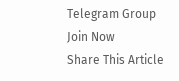Telegram Group Join Now
Share This Article